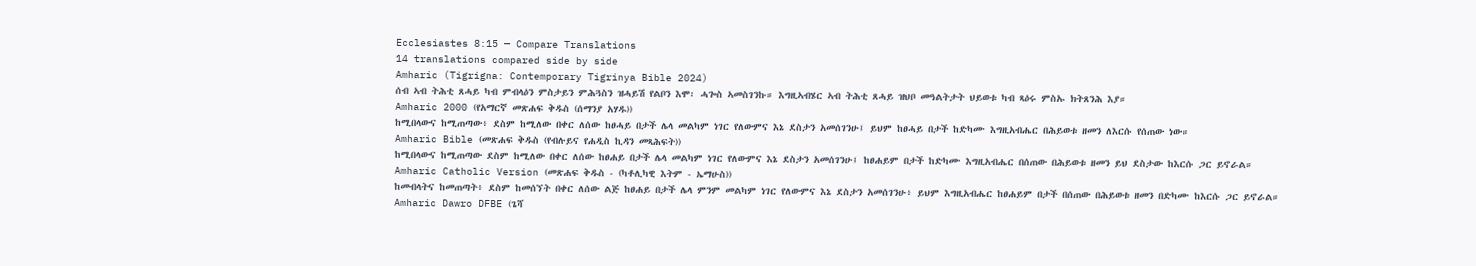Ecclesiastes 8:15 — Compare Translations
14 translations compared side by side
Amharic (Tigrigna: Contemporary Tigrinya Bible 2024)
ሰብ ኣብ ትሕቲ ጸሓይ ካብ ምብላዕን ምስታይን ምሕጓስን ዝሓይሽ የልቦን እሞ፡ ሓጐስ ኣመስገንኩ። እግዚኣብሄር ኣብ ትሕቲ ጸሓይ ዝህቦ መዓልትታት ህይወቱ ካብ ጻዕሩ ምስኡ ክትጸንሕ እያ።
Amharic 2000 (የአማርኛ መጽሐፍ ቅዱስ (ሰማንያ አሃዱ))
ከሚበላውና ከሚጠጣው፥ ደስም ከሚለው በቀር ለሰው ከፀሓይ በታች ሌላ መልካም ነገር የለውምና እኔ ደስታን አመሰገንሁ፤ ይህም ከፀሓይ በታች ከድካሙ እግዚአብሔር በሕይወቱ ዘመን ለእርሱ የሰጠው ነው።
Amharic Bible (መጽሐፍ ቅዱስ (የብሉይና የሐዲስ ኪዳን መጻሕፍት))
ከሚበላውና ከሚጠጣው ደስም ከሚለው በቀር ለሰው ከፀሐይ በታች ሌላ መልካም ነገር የለውምና እኔ ደስታን አመሰገንሁ፤ ከፀሐይም በታች ከድካሙ እግዚአብሔር በሰጠው በሕይወቱ ዘመን ይህ ደስታው ከእርሱ ጋር ይኖራል።
Amharic Catholic Version (መጽሐፍ ቅዱስ - (ካቶሊካዊ እትም - ኤማሁስ))
ከመብላትና ከመጠጣት፥ ደስም ከመሰኘት በቀር ለሰው ልጅ ከፀሐይ በታች ሌላ ምንም መልካም ነገር የለውምና እኔ ደስታን አመሰገንሁ፥ ይህም እግዚአብሔር ከፀሐይም በታች በሰጠው በሕይወቱ ዘመን በድካሙ ከእርሱ ጋር ይኖራል።
Amharic Dawro DFBE (ጌሻ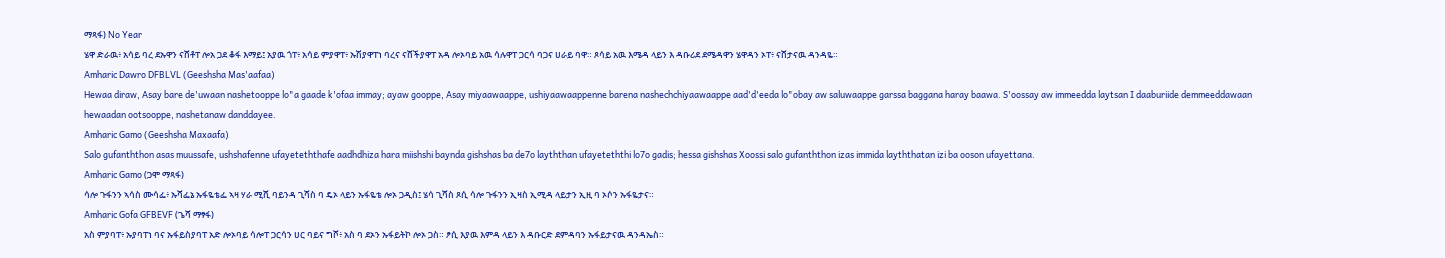ማጻፋ) No Year
ሄዋ ድራዉ፥ አሳይ ባረ ደኡዋን ናሸቶፐ ሎአ ጋደ ቆፋ እማይ፤ አያዉ ጎፐ፥ አሳይ ምያዋፐ፥ ኡሽያዋፐነ ባረና ናሸችያዋፐ አዳ ሎኦባይ አዉ ሳሉዋፐ ጋርሳ ባጋና ሀራይ ባዋ። ጾሳይ አዉ እሜዳ ላይን እ ዳቡሪደ ደሜዳዋን ሄዋዳን ኦፐ፥ ናሸታናዉ ዳንዳዬ።
Amharic Dawro DFBLVL (Geeshsha Mas'aafaa)
Hewaa diraw, Asay bare de'uwaan nashetooppe lo"a gaade k'ofaa immay; ayaw gooppe, Asay miyaawaappe, ushiyaawaappenne barena nashechchiyaawaappe aad'd'eeda lo"obay aw saluwaappe garssa baggana haray baawa. S'oossay aw immeedda laytsan I daaburiide demmeeddawaan hewaadan ootsooppe, nashetanaw danddayee.
Amharic Gamo (Geeshsha Maxaafa)
Salo gufanththon asas muussafe, ushshafenne ufayeteththafe aadhdhiza hara miishshi baynda gishshas ba de7o layththan ufayeteththi lo7o gadis; hessa gishshas Xoossi salo gufanththon izas immida layththatan izi ba ooson ufayettana.
Amharic Gamo (ጋሞ ማጻፋ)
ሳሎ ጉፋንን ኣሳስ ሙሳፌ፥ ኡሻፌኔ ኡፋዬቴፌ ኣዛ ሃራ ሚሺ ባይንዳ ጊሻስ ባ ዴኦ ላይን ኡፋዬቴ ሎኦ ጋዲስ፤ ሄሳ ጊሻስ ጾሲ ሳሎ ጉፋንን ኢዛስ ኢሚዳ ላይታን ኢዚ ባ ኦሶን ኡፋዬታና።
Amharic Gofa GFBEVF (ጌሻ ማፃፋ)
አስ ምያባፐ፥ ኡያባፐነ ባና ኡፋይስያባፐ አድ ሎኦባይ ሳሎፐ ጋርሳን ሀር ባይና ግሾ፥ አስ ባ ደኦን ኡፋይትኮ ሎኦ ጋስ። ፆሲ እያዉ እምዳ ላይን እ ዳቡርድ ደምዳባን ኡፋይታናዉ ዳንዳኤስ።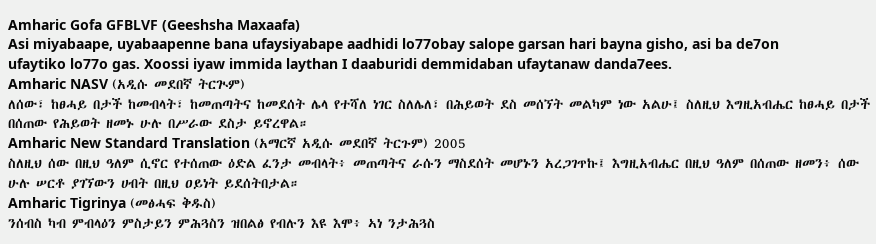Amharic Gofa GFBLVF (Geeshsha Maxaafa)
Asi miyabaape, uyabaapenne bana ufaysiyabape aadhidi lo77obay salope garsan hari bayna gisho, asi ba de7on ufaytiko lo77o gas. Xoossi iyaw immida laythan I daaburidi demmidaban ufaytanaw danda7ees.
Amharic NASV (አዲሱ መደበኛ ትርጒም)
ለሰው፣ ከፀሓይ በታች ከመብላት፣ ከመጠጣትና ከመደሰት ሌላ የተሻለ ነገር ስለሌለ፣ በሕይወት ደስ መሰኘት መልካም ነው አልሁ፤ ስለዚህ እግዚአብሔር ከፀሓይ በታች በሰጠው የሕይወት ዘመኑ ሁሉ በሥራው ደስታ ይኖረዋል።
Amharic New Standard Translation (አማርኛ አዲሱ መደበኛ ትርጉም) 2005
ስለዚህ ሰው በዚህ ዓለም ሲኖር የተሰጠው ዕድል ፈንታ መብላት፥ መጠጣትና ራሱን ማስደሰት መሆኑን አረጋገጥኩ፤ እግዚአብሔር በዚህ ዓለም በሰጠው ዘመን፥ ሰው ሁሉ ሠርቶ ያገኘውን ሀብት በዚህ ዐይነት ይደሰትበታል።
Amharic Tigrinya (መፅሓፍ ቅዱስ)
ንሰብስ ካብ ምብላዕን ምስታይን ምሕጓስን ዝበልፅ የብሉን እዩ እሞ፥ ኣነ ንታሕጓስ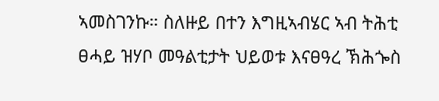ኣመስገንኩ። ስለዙይ በተን እግዚኣብሄር ኣብ ትሕቲ ፀሓይ ዝሃቦ መዓልቲታት ህይወቱ እናፀዓረ ኽሕጐስ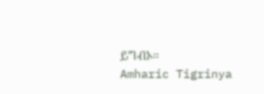ይግብኦ።
Amharic Tigrinya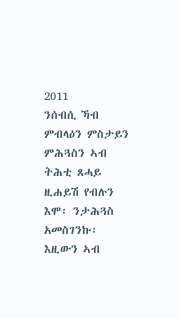2011
ንሰብሲ ኻብ ምብላዕን ምስታይን ምሕጓስን ኣብ ትሕቲ ጸሓይ ዚሐይሽ የብሉን እሞ፡ ንታሕጓስ አመስገንኩ፡ እዚውን ኣብ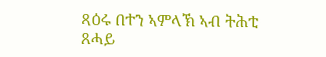ጻዕሩ በተን ኣምላኽ ኣብ ትሕቲ ጸሓይ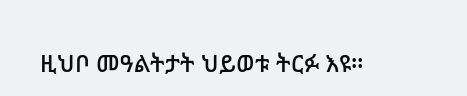ዚህቦ መዓልትታት ህይወቱ ትርፉ እዩ።